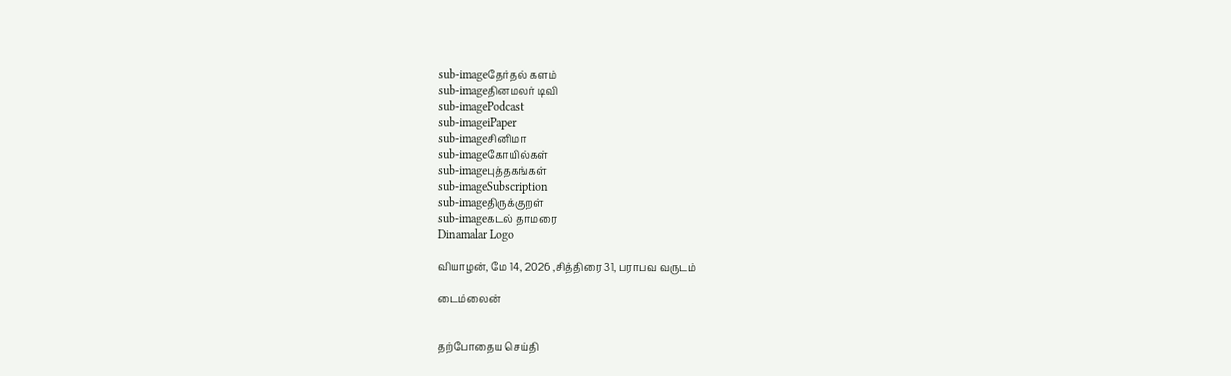sub-imageதேர்தல் களம்
sub-imageதினமலர் டிவி
sub-imagePodcast
sub-imageiPaper
sub-imageசினிமா
sub-imageகோயில்கள்
sub-imageபுத்தகங்கள்
sub-imageSubscription
sub-imageதிருக்குறள்
sub-imageகடல் தாமரை
Dinamalar Logo

வியாழன், மே 14, 2026 ,சித்திரை 31, பராபவ வருடம்

டைம்லைன்


தற்போதைய செய்தி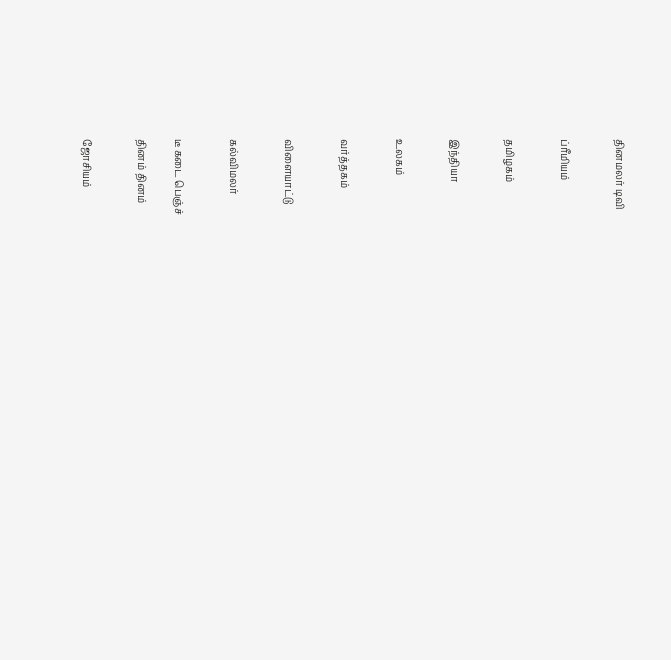தினமலர் டிவி


ப்ரீமியம்


தமிழகம்


இந்தியா


உலகம்


வர்த்தகம்


விளையாட்டு


கல்விமலர்


டீ கடை பெஞ்ச்

தினம் தினம்


ஜோசியம்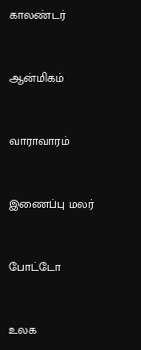காலண்டர்


ஆன்மிகம்


வாராவாரம்


இணைப்பு மலர்


போட்டோ


உலக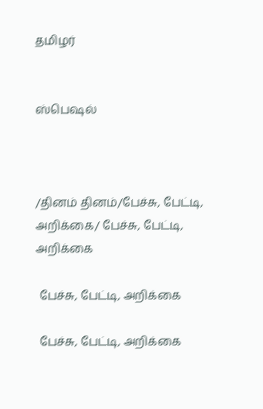தமிழர்


ஸ்பெஷல்



/தினம் தினம்/பேச்சு, பேட்டி, அறிக்கை/ பேச்சு, பேட்டி, அறிக்கை

 பேச்சு, பேட்டி, அறிக்கை

 பேச்சு, பேட்டி, அறிக்கை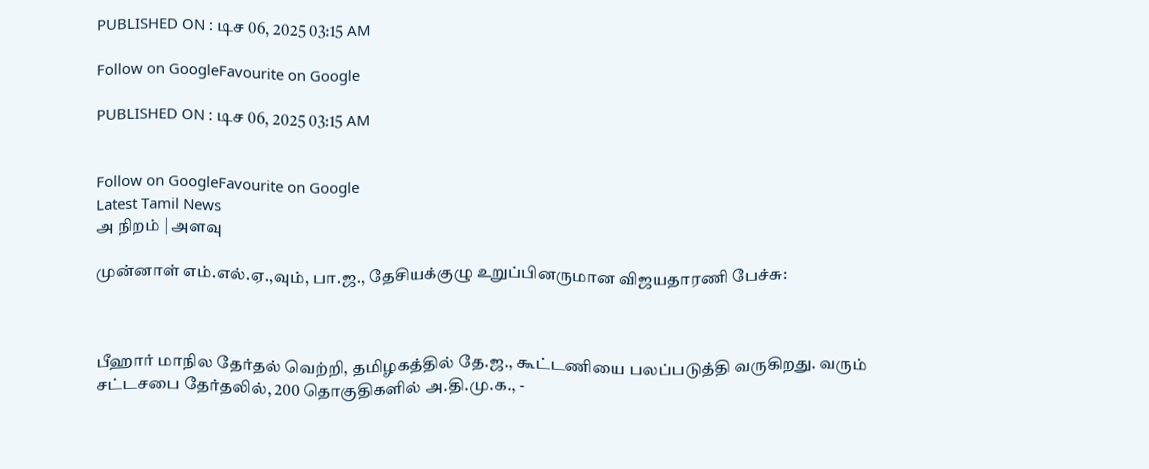PUBLISHED ON : டிச 06, 2025 03:15 AM

Follow on GoogleFavourite on Google

PUBLISHED ON : டிச 06, 2025 03:15 AM


Follow on GoogleFavourite on Google
Latest Tamil News
அ நிறம் | அளவு

முன்னாள் எம்.எல்.ஏ.,வும், பா.ஜ., தேசியக்குழு உறுப்பினருமான விஜயதாரணி பேச்சு:



பீஹார் மாநில தேர்தல் வெற்றி, தமிழகத்தில் தே.ஜ., கூட்டணியை பலப்படுத்தி வருகிறது. வரும் சட்டசபை தேர்தலில், 200 தொகுதிகளில் அ.தி.மு.க., -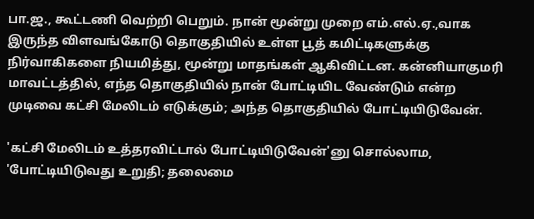பா.ஜ., கூட்டணி வெற்றி பெறும். நான் மூன்று முறை எம்.எல்.ஏ.,வாக இருந்த விளவங்கோடு தொகுதியில் உள்ள பூத் கமிட்டிகளுக்கு நிர்வாகிகளை நியமித்து, மூன்று மாதங்கள் ஆகிவிட்டன. கன்னியாகுமரி மாவட்டத்தில், எந்த தொகுதியில் நான் போட்டியிட வேண்டும் என்ற முடிவை கட்சி மேலிடம் எடுக்கும்; அந்த தொகுதியில் போட்டியிடுவேன்.

'கட்சி மேலிடம் உத்தரவிட்டால் போட்டியிடுவேன்'னு சொல்லாம, 'போட்டியிடுவது உறுதி; தலைமை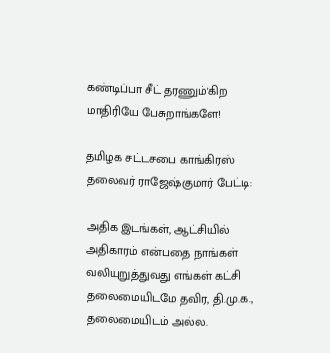கண்டிப்பா சீட் தரணும்'கிற மாதிரியே பேசுறாங்களே!

தமிழக சட்டசபை காங்கிரஸ் தலைவர் ராஜேஷ்குமார் பேட்டி:

அதிக இடங்கள், ஆட்சியில் அதிகாரம் என்பதை நாங்கள் வலியுறுத்துவது எங்கள் கட்சி தலைமையிடமே தவிர, தி.மு.க., தலைமையிடம் அல்ல.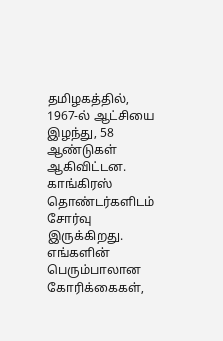தமிழகத்தில், 1967-ல் ஆட்சியை இழந்து, 58 ஆண்டுகள் ஆகிவிட்டன. காங்கிரஸ் தொண்டர்களிடம் சோர்வு இருக்கிறது. எங்களின் பெரும்பாலான கோரிக்கைகள்,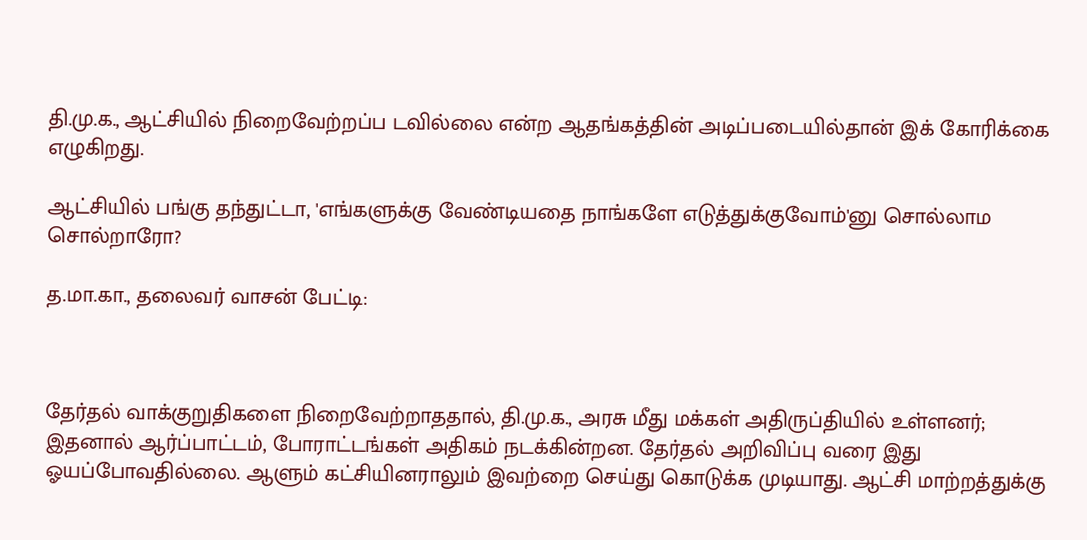தி.மு.க., ஆட்சியில் நிறைவேற்றப்ப டவில்லை என்ற ஆதங்கத்தின் அடிப்படையில்தான் இக் கோரிக்கை எழுகிறது.

ஆட்சியில் பங்கு தந்துட்டா, 'எங்களுக்கு வேண்டியதை நாங்களே எடுத்துக்குவோம்'னு சொல்லாம சொல்றாரோ?

த.மா.கா., தலைவர் வாசன் பேட்டி:



தேர்தல் வாக்குறுதிகளை நிறைவேற்றாததால், தி.மு.க., அரசு மீது மக்கள் அதிருப்தியில் உள்ளனர்; இதனால் ஆர்ப்பாட்டம், போராட்டங்கள் அதிகம் நடக்கின்றன. தேர்தல் அறிவிப்பு வரை இது ஓயப்போவதில்லை. ஆளும் கட்சியினராலும் இவற்றை செய்து கொடுக்க முடியாது. ஆட்சி மாற்றத்துக்கு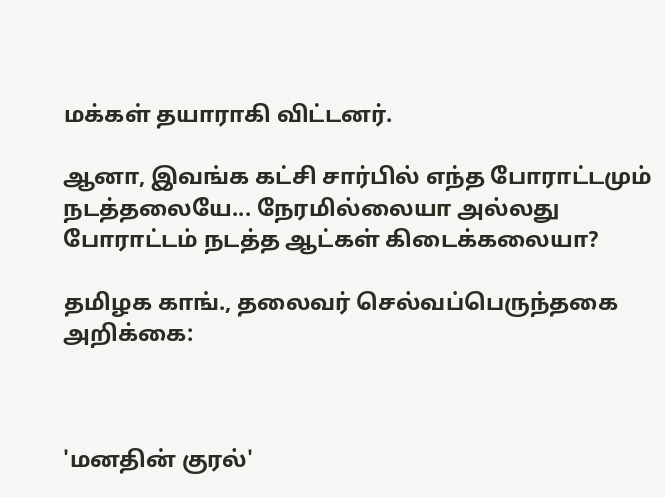மக்கள் தயாராகி விட்டனர்.

ஆனா, இவங்க கட்சி சார்பில் எந்த போராட்டமும் நடத்தலையே... நேரமில்லையா அல்லது போராட்டம் நடத்த ஆட்கள் கிடைக்கலையா?

தமிழக காங்., தலைவர் செல்வப்பெருந்தகை அறிக்கை:



'மனதின் குரல்'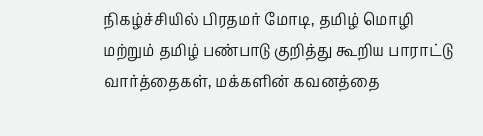நிகழ்ச்சியில் பிரதமர் மோடி, தமிழ் மொழி மற்றும் தமிழ் பண்பாடு குறித்து கூறிய பாராட்டு வார்த்தைகள், மக்களின் கவனத்தை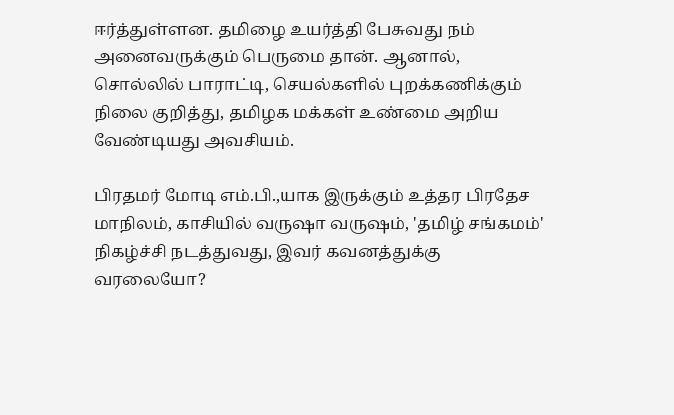ஈர்த்துள்ளன. தமிழை உயர்த்தி பேசுவது நம் அனைவருக்கும் பெருமை தான். ஆனால், சொல்லில் பாராட்டி, செயல்களில் புறக்கணிக்கும் நிலை குறித்து, தமிழக மக்கள் உண்மை அறிய வேண்டியது அவசியம்.

பிரதமர் மோடி எம்.பி.,யாக இருக்கும் உத்தர பிரதேச மாநிலம், காசியில் வருஷா வருஷம், 'தமிழ் சங்கமம்' நிகழ்ச்சி நடத்துவது, இவர் கவனத்துக்கு வரலையோ?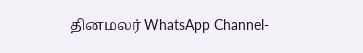தினமலர் WhatsApp Channel-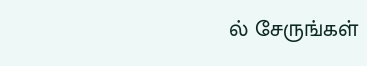ல் சேருங்கள்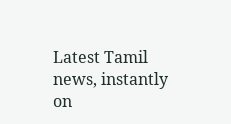Latest Tamil news, instantly on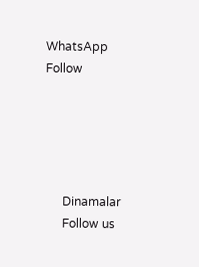WhatsApp
Follow





      Dinamalar
      Follow us